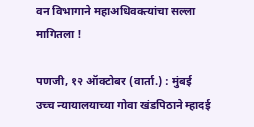वन विभागाने महाअधिवक्त्यांचा सल्ला मागितला !

पणजी, १२ ऑक्टोबर (वार्ता.) : मुंबई उच्च न्यायालयाच्या गोवा खंडपिठाने म्हादई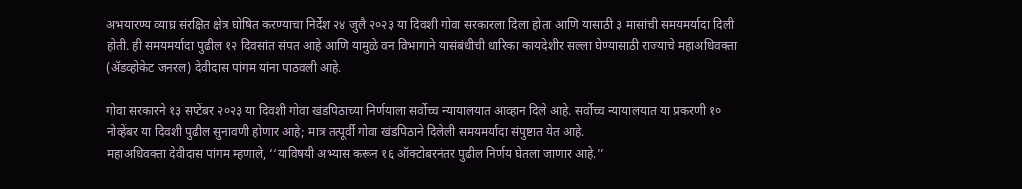अभयारण्य व्याघ्र संरक्षित क्षेत्र घोषित करण्याचा निर्देश २४ जुलै २०२३ या दिवशी गोवा सरकारला दिला होता आणि यासाठी ३ मासांची समयमर्यादा दिली होती. ही समयमर्यादा पुढील १२ दिवसांत संपत आहे आणि यामुळे वन विभागाने यासंबंधीची धारिका कायदेशीर सल्ला घेण्यासाठी राज्याचे महाअधिवक्ता (ॲडव्होकेट जनरल) देवीदास पांगम यांना पाठवली आहे.

गोवा सरकारने १३ सप्टेंबर २०२३ या दिवशी गोवा खंडपिठाच्या निर्णयाला सर्वोच्च न्यायालयात आव्हान दिले आहे. सर्वोच्च न्यायालयात या प्रकरणी १० नोव्हेंबर या दिवशी पुढील सुनावणी होणार आहे; मात्र तत्पूर्वी गोवा खंडपिठाने दिलेली समयमर्यादा संपुष्टात येत आहे.
महाअधिवक्ता देवीदास पांगम म्हणाले, ‘‘याविषयी अभ्यास करून १६ ऑक्टोबरनंतर पुढील निर्णय घेतला जाणार आहे.’’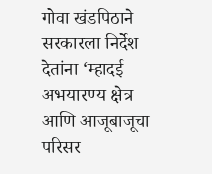गोवा खंडपिठाने सरकारला निर्देश देतांना ‘म्हादई अभयारण्य क्षेत्र आणि आजूबाजूचा परिसर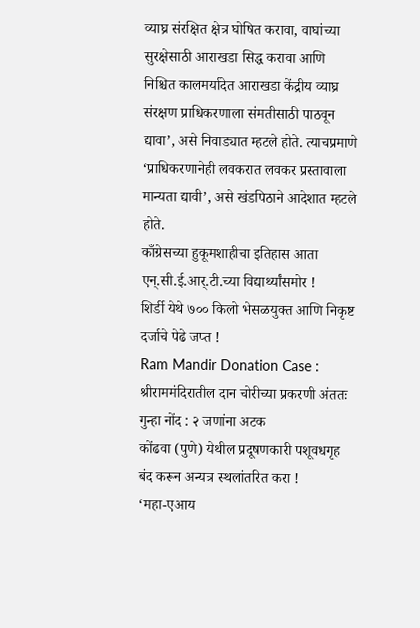व्याघ्र संरक्षित क्षेत्र घोषित करावा, वाघांच्या सुरक्षेसाठी आराखडा सिद्ध करावा आणि निश्चित कालमर्यादेत आराखडा केंद्रीय व्याघ्र संरक्षण प्राधिकरणाला संमतीसाठी पाठवून द्यावा’, असे निवाड्यात म्हटले होते. त्याचप्रमाणे ‘प्राधिकरणानेही लवकरात लवकर प्रस्तावाला मान्यता द्यावी’, असे खंडपिठाने आदेशात म्हटले होते.
काँग्रेसच्या हुकूमशाहीचा इतिहास आता एन्.सी.ई.आर्.टी.च्या विद्यार्थ्यांसमोर !
शिर्डी येथे ७०० किलो भेसळयुक्त आणि निकृष्ट दर्जाचे पेढे जप्त !
Ram Mandir Donation Case : श्रीराममंदिरातील दान चोरीच्या प्रकरणी अंततः गुन्हा नोंद : २ जणांना अटक
कोंढवा (पुणे) येथील प्रदूषणकारी पशूवधगृह बंद करून अन्यत्र स्थलांतरित करा !
‘महा-एआय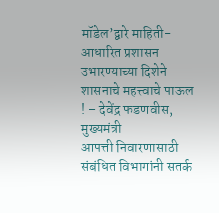मॉडेल’द्वारे माहिती-आधारित प्रशासन उभारण्याच्या दिशेने शासनाचे महत्त्वाचे पाऊल ! – देवेंद्र फडणवीस, मुख्यमंत्री
आपत्ती निवारणासाठी संबंधित विभागांनी सतर्क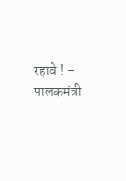रहावे ! – पालकमंत्री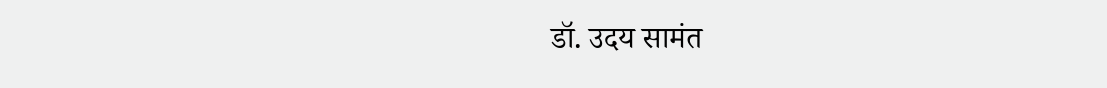डॉ. उदय सामंत